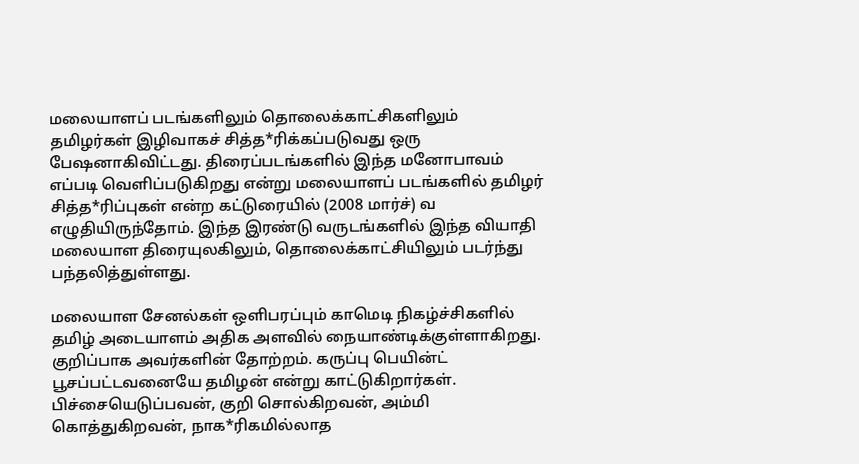மலையாளப் படங்களிலும் தொலைக்காட்சிகளிலும் தமிழர்கள் இழிவாகச் சித்த*ரிக்கப்படுவது ஒரு பேஷனாகிவிட்டது. திரைப்படங்களில் இந்த மனோபாவம் எப்படி வெளிப்படுகிறது என்று மலையாளப் படங்களில் தமிழர் சித்த*ரிப்புகள் என்ற கட்டுரையில் (2008 மார்ச்) வ
எழுதியிருந்தோம். இந்த இரண்டு வருடங்களில் இந்த வியாதி மலையாள திரையுலகிலும், தொலைக்காட்சியிலும் படர்ந்து பந்தலித்துள்ளது.

மலையாள சேனல்கள் ஒளிபரப்பும் காமெடி நிகழ்ச்சிகளில் தமிழ் அடையாளம் அதிக அளவில் நையாண்டிக்குள்ளாகிறது. குறிப்பாக அவர்களின் தோற்றம். கருப்பு பெயின்ட் பூசப்பட்டவனையே தமிழன் என்று காட்டுகிறார்கள். பிச்சையெடுப்பவன், குறி சொல்கிறவன், அம்மி கொத்துகிறவன், நாக*ரிகமில்லாத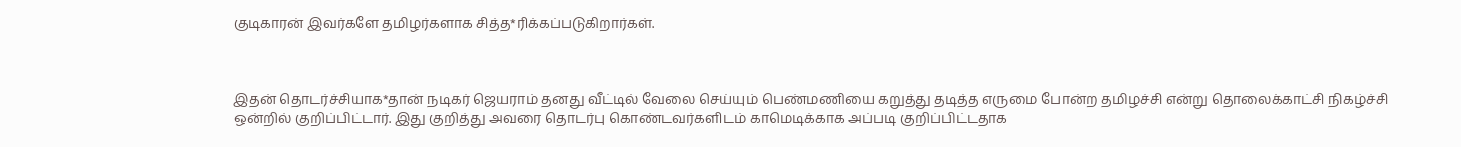குடிகாரன் இவர்களே தமிழர்களாக சித்த*ரிக்கப்படுகிறார்கள்.



இதன் தொடர்ச்சியாக*தான் நடிகர் ஜெயராம் தனது வீட்டில் வேலை செய்யும் பெண்மணியை கறுத்து தடித்த எருமை போன்ற தமிழச்சி என்று தொலைக்காட்சி நிகழ்ச்சி ஒன்றில் குறிப்பிட்டார். இது குறித்து அவரை தொடர்பு கொண்டவர்களிடம் காமெடிக்காக அப்படி குறிப்பிட்டதாக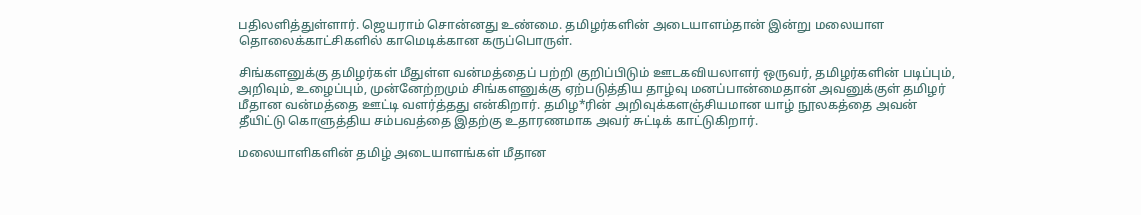பதிலளித்துள்ளார். ஜெயராம் சொன்னது உண்மை. தமிழர்களின் அடையாளம்தான் இன்று மலையாள தொலைக்காட்சிகளில் காமெடிக்கான கருப்பொருள்.

சிங்களனுக்கு தமிழர்கள் மீதுள்ள வன்மத்தைப் பற்றி குறிப்பிடும் ஊடகவியலாளர் ஒருவர், தமிழர்களின் படிப்பும், அறிவும், உழைப்பும், முன்னேற்றமும் சிங்களனுக்கு ஏற்படுத்திய தாழ்வு மனப்பான்மைதான் அவனுக்குள் தமிழர் மீதான வன்மத்தை ஊட்டி வளர்த்தது என்கிறார். தமிழ*ரின் அறிவுக்களஞ்சியமான யாழ் நூலகத்தை அவன் தீயிட்டு கொளுத்திய சம்பவத்தை இதற்கு உதாரணமாக அவர் சுட்டிக் காட்டுகிறார்.

மலையாளிகளின் தமிழ் அடையாளங்கள் மீதான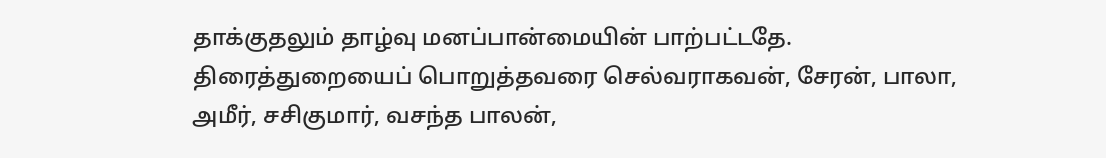தாக்குதலும் தாழ்வு மனப்பான்மையின் பாற்பட்டதே. திரைத்துறையைப் பொறுத்தவரை செல்வராகவன், சேரன், பாலா, அமீர், சசிகுமார், வசந்த பாலன்,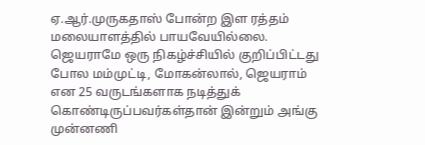ஏ.ஆர்.முருகதாஸ் போன்ற இள ரத்தம் மலையாளத்தில் பாயவேயில்லை. ஜெயராமே ஒரு நிகழ்ச்சியில் குறிப்பிட்டது போல மம்முட்டி, மோகன்லால், ஜெயராம் என 25 வருடங்களாக நடித்துக் கொண்டிருப்பவர்கள்தான் இன்றும் அங்கு முன்னணி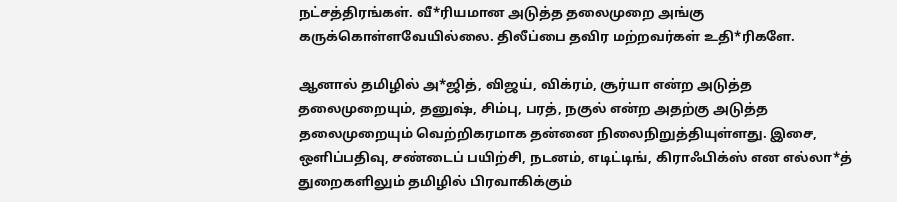நட்சத்திரங்கள். வீ*ரியமான அடுத்த தலைமுறை அங்கு கருக்கொள்ளவேயில்லை. திலீப்பை தவிர மற்றவர்கள் உதி*ரிகளே.

ஆனால் தமிழில் அ*ஜித், விஜய், விக்ரம், சூர்யா என்ற அடுத்த தலைமுறையும், தனுஷ், சிம்பு, பரத், நகுல் என்ற அதற்கு அடுத்த தலைமுறையும் வெற்றிகரமாக தன்னை நிலைநிறுத்தியுள்ளது. இசை, ஒளிப்பதிவு, சண்டைப் பயிற்சி, நடனம், எடிட்டிங், கிராஃபிக்ஸ் என எல்லா*த் துறைகளிலும் தமிழில் பிரவாகிக்கும்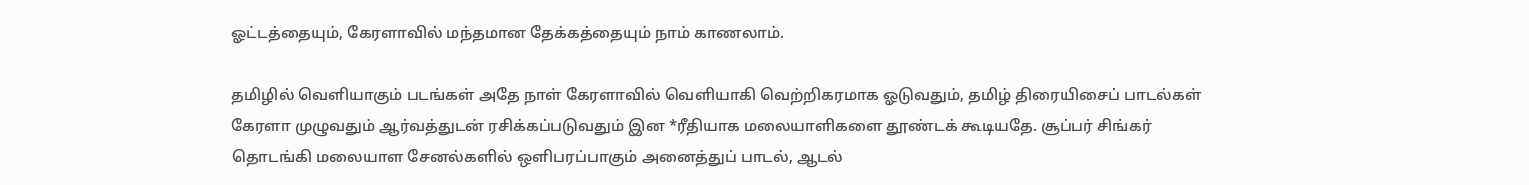ஓட்டத்தையும், கேரளாவில் மந்தமான தேக்கத்தையும் நாம் காணலாம்.

தமிழில் வெளியாகும் படங்கள் அதே நாள் கேரளாவில் வெளியாகி வெற்றிகரமாக ஓடுவதும், தமிழ் திரையிசைப் பாடல்கள் கேரளா முழுவதும் ஆர்வத்துடன் ரசிக்கப்படுவதும் இன *ரீதியாக மலையாளிகளை தூண்டக் கூடியதே. சூப்பர் சிங்கர் தொடங்கி மலையாள சேனல்களில் ஒளிபரப்பாகும் அனைத்துப் பாடல், ஆடல்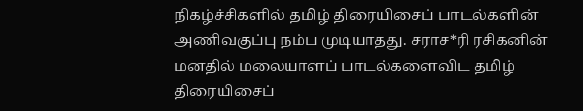நிகழ்ச்சிகளில் தமிழ் திரையிசைப் பாடல்களின் அணிவகுப்பு நம்ப முடியாதது. சராச*ரி ரசிகனின் மனதில் மலையாளப் பாடல்களைவிட தமிழ் திரையிசைப்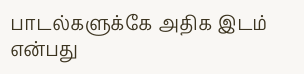பாடல்களுக்கே அதிக இடம் என்பது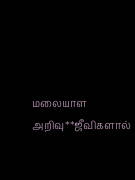மலையாள அறிவு**ஜீவிகளால்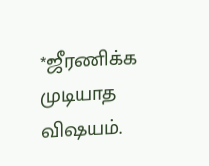*ஜீரணிக்க முடியாத விஷயம்.